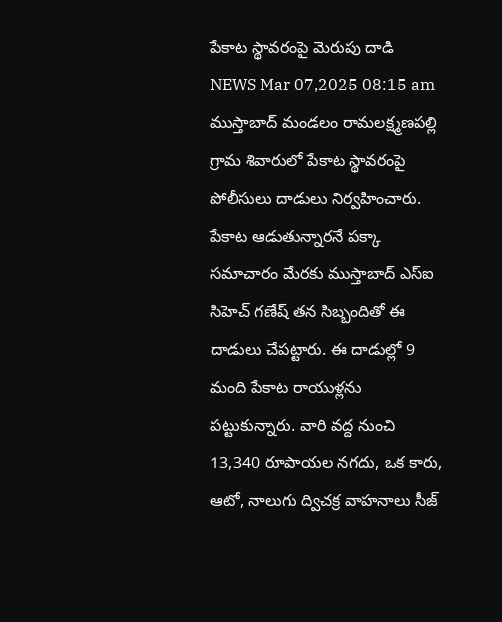పేకాట స్థావరంపై మెరుపు దాడి
NEWS Mar 07,2025 08:15 am
ముస్తాబాద్ మండలం రామలక్ష్మణపల్లి గ్రామ శివారులో పేకాట స్థావరంపై పోలీసులు దాడులు నిర్వహించారు. పేకాట ఆడుతున్నారనే పక్కా సమాచారం మేరకు ముస్తాబాద్ ఎస్ఐ సిహెచ్ గణేష్ తన సిబ్బందితో ఈ దాడులు చేపట్టారు. ఈ దాడుల్లో 9 మంది పేకాట రాయుళ్లను పట్టుకున్నారు. వారి వద్ద నుంచి 13,340 రూపాయల నగదు, ఒక కారు, ఆటో, నాలుగు ద్విచక్ర వాహనాలు సీజ్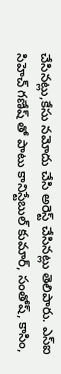చేసినట్లు,కేసు నమోదు చేసి అరెస్ట్ చేసినట్లు తెలిపారు. ఎస్ఐ సిహెచ్ గణేష్ తో పాటు కానిస్టేబుల్ కుమార్, సంతోష్, కాసిం,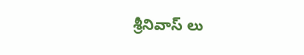శ్రీనివాస్ లు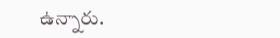ఉన్నారు.